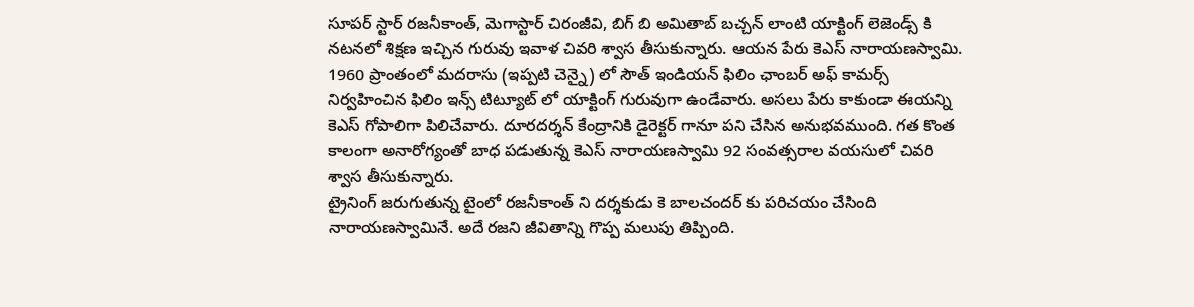సూపర్ స్టార్ రజనీకాంత్, మెగాస్టార్ చిరంజీవి, బిగ్ బి అమితాబ్ బచ్చన్ లాంటి యాక్టింగ్ లెజెండ్స్ కి నటనలో శిక్షణ ఇచ్చిన గురువు ఇవాళ చివరి శ్వాస తీసుకున్నారు. ఆయన పేరు కెఎస్ నారాయణస్వామి. 1960 ప్రాంతంలో మదరాసు (ఇప్పటి చెన్నై) లో సౌత్ ఇండియన్ ఫిలిం ఛాంబర్ అఫ్ కామర్స్ నిర్వహించిన ఫిలిం ఇన్స్ టిట్యూట్ లో యాక్టింగ్ గురువుగా ఉండేవారు. అసలు పేరు కాకుండా ఈయన్ని కెఎస్ గోపాలిగా పిలిచేవారు. దూరదర్శన్ కేంద్రానికి డైరెక్టర్ గానూ పని చేసిన అనుభవముంది. గత కొంత కాలంగా అనారోగ్యంతో బాధ పడుతున్న కెఎస్ నారాయణస్వామి 92 సంవత్సరాల వయసులో చివరి శ్వాస తీసుకున్నారు.
ట్రైనింగ్ జరుగుతున్న టైంలో రజనీకాంత్ ని దర్శకుడు కె బాలచందర్ కు పరిచయం చేసింది నారాయణస్వామినే. అదే రజని జీవితాన్ని గొప్ప మలుపు తిప్పింది.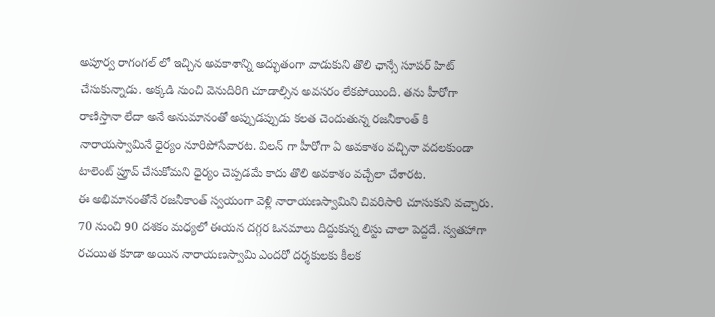అపూర్వ రాగంగల్ లో ఇచ్చిన అవకాశాన్ని అద్భుతంగా వాడుకుని తొలి ఛాన్సే సూపర్ హిట్ చేసుకున్నాడు. అక్కడి నుంచి వెనుదిరిగి చూడాల్సిన అవసరం లేకపోయింది. తను హీరోగా రాణిస్తానా లేదా అనే అనుమానంతో అప్పుడప్పుడు కలత చెందుతున్న రజనీకాంత్ కి నారాయస్వామినే ధైర్యం నూరిపోసేవారట. విలన్ గా హీరోగా ఏ అవకాశం వచ్చినా వదలకుండా టాలెంట్ ప్రూవ్ చేసుకోమని ధైర్యం చెప్పడమే కాదు తొలి అవకాశం వచ్చేలా చేశారట.
ఈ అభిమానంతోనే రజనీకాంత్ స్వయంగా వెళ్లి నారాయణస్వామిని చివరిసారి చూసుకుని వచ్చారు. 70 నుంచి 90 దశకం మధ్యలో ఈయన దగ్గర ఓనమాలు దిద్దుకున్న లిస్టు చాలా పెద్దదే. స్వతహాగా రచయిత కూడా అయిన నారాయణస్వామి ఎందరో దర్శకులకు కీలక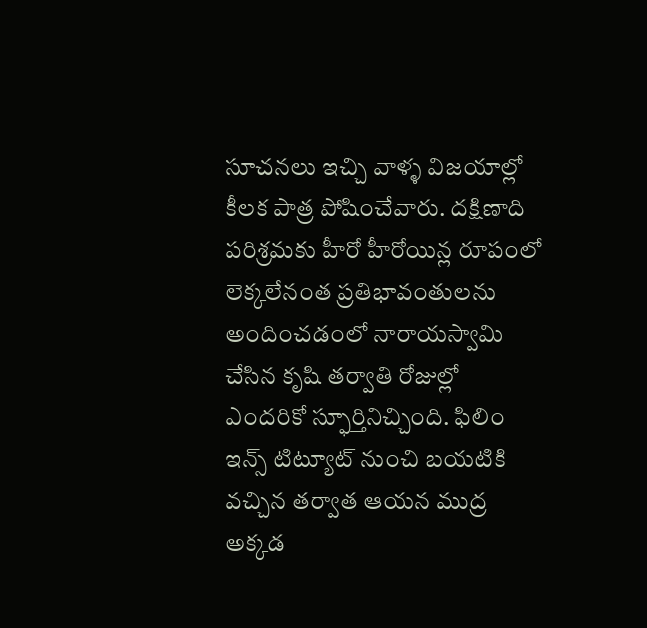సూచనలు ఇచ్చి వాళ్ళ విజయాల్లో కీలక పాత్ర పోషించేవారు. దక్షిణాది పరిశ్రమకు హీరో హీరోయిన్ల రూపంలో లెక్కలేనంత ప్రతిభావంతులను అందించడంలో నారాయస్వామి చేసిన కృషి తర్వాతి రోజుల్లో ఎందరికో స్ఫూర్తినిచ్చింది. ఫిలిం ఇన్స్ టిట్యూట్ నుంచి బయటికి వచ్చిన తర్వాత ఆయన ముద్ర అక్కడ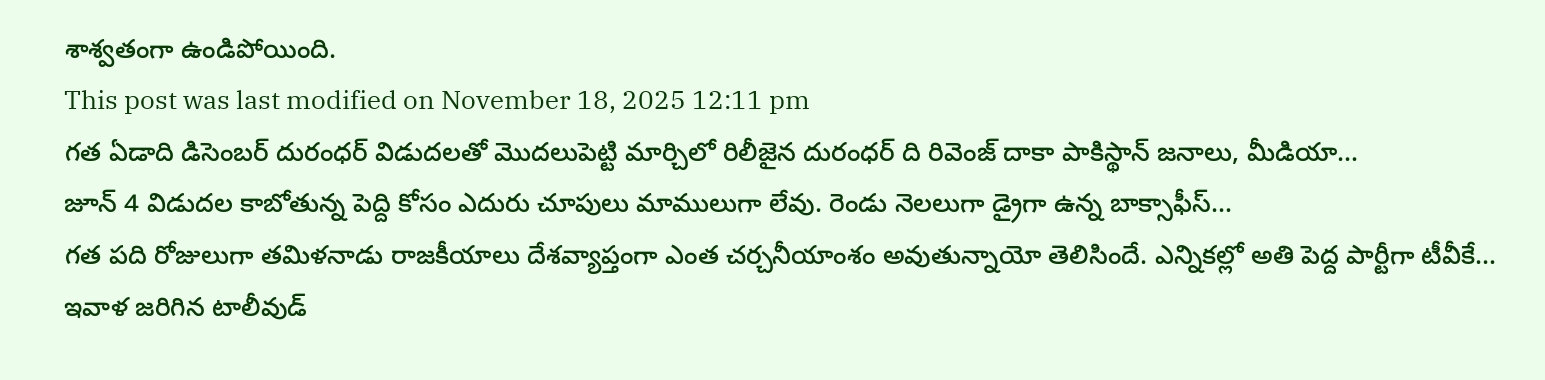శాశ్వతంగా ఉండిపోయింది.
This post was last modified on November 18, 2025 12:11 pm
గత ఏడాది డిసెంబర్ దురంధర్ విడుదలతో మొదలుపెట్టి మార్చిలో రిలీజైన దురంధర్ ది రివెంజ్ దాకా పాకిస్థాన్ జనాలు, మీడియా…
జూన్ 4 విడుదల కాబోతున్న పెద్ది కోసం ఎదురు చూపులు మాములుగా లేవు. రెండు నెలలుగా డ్రైగా ఉన్న బాక్సాఫీస్…
గత పది రోజులుగా తమిళనాడు రాజకీయాలు దేశవ్యాప్తంగా ఎంత చర్చనీయాంశం అవుతున్నాయో తెలిసిందే. ఎన్నికల్లో అతి పెద్ద పార్టీగా టీవీకే…
ఇవాళ జరిగిన టాలీవుడ్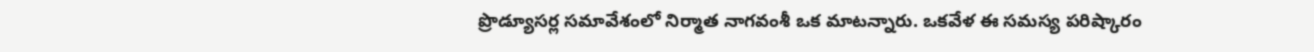ప్రొడ్యూసర్ల సమావేశంలో నిర్మాత నాగవంశీ ఒక మాటన్నారు. ఒకవేళ ఈ సమస్య పరిష్కారం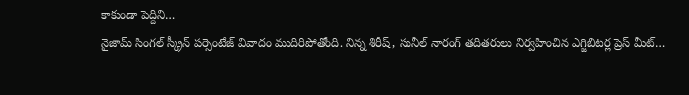కాకుండా పెద్దిని…
నైజామ్ సింగల్ స్క్రీన్ పర్సెంటేజ్ వివాదం ముదిరిపోతోంది. నిన్న శిరీష్, సునీల్ నారంగ్ తదితరులు నిర్వహించిన ఎగ్జిబిటర్ల ప్రెస్ మీట్…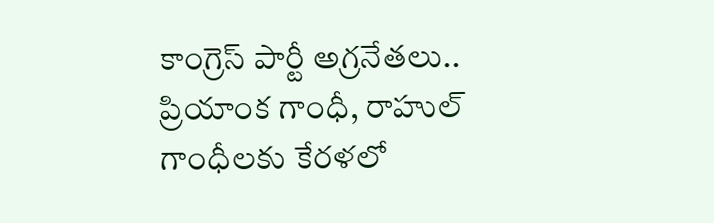కాంగ్రెస్ పార్టీ అగ్రనేతలు.. ప్రియాంక గాంధీ, రాహుల్ గాంధీలకు కేరళలో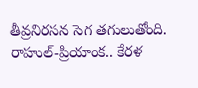తీవ్రనిరసన సెగ తగులుతోంది. రాహుల్-ప్రియాంక.. కేరళ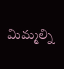మిమ్మల్ని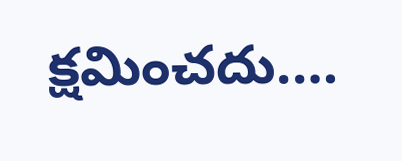క్షమించదు.…